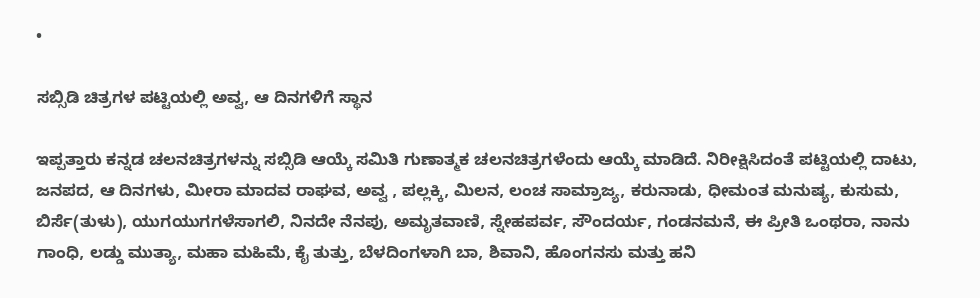•

ಸಬ್ಸಿಡಿ ಚಿತ್ರಗಳ ಪಟ್ಟಿಯಲ್ಲಿ ಅವ್ವ, ಆ ದಿನಗಳಿಗೆ ಸ್ಥಾನ

ಇಪ್ಪತ್ತಾರು ಕನ್ನಡ ಚಲನಚಿತ್ರಗಳನ್ನು ಸಬ್ಸಿಡಿ ಆಯ್ಕೆ ಸಮಿತಿ ಗುಣಾತ್ಮಕ ಚಲನಚಿತ್ರಗಳೆಂದು ಆಯ್ಕೆ ಮಾಡಿದೆ. ನಿರೀಕ್ಷಿಸಿದಂತೆ ಪಟ್ಟಿಯಲ್ಲಿ ದಾಟು, ಜನಪದ, ಆ ದಿನಗಳು, ಮೀರಾ ಮಾದವ ರಾಘವ, ಅವ್ವ , ಪಲ್ಲಕ್ಕಿ, ಮಿಲನ, ಲಂಚ ಸಾಮ್ರಾಜ್ಯ, ಕರುನಾಡು, ಧೀಮಂತ ಮನುಷ್ಯ, ಕುಸುಮ, ಬಿರ್ಸೆ(ತುಳು), ಯುಗಯುಗಗಳೆಸಾಗಲಿ, ನಿನದೇ ನೆನಪು, ಅಮೃತವಾಣಿ, ಸ್ನೇಹಪರ್ವ, ಸೌಂದರ್ಯ, ಗಂಡನಮನೆ, ಈ ಪ್ರೀತಿ ಒಂಥರಾ, ನಾನು ಗಾಂಧಿ, ಲಡ್ಡು ಮುತ್ಯಾ, ಮಹಾ ಮಹಿಮೆ, ಕೈ ತುತ್ತು, ಬೆಳದಿಂಗಳಾಗಿ ಬಾ, ಶಿವಾನಿ, ಹೊಂಗನಸು ಮತ್ತು ಹನಿ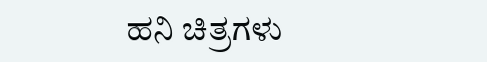ಹನಿ ಚಿತ್ರಗಳು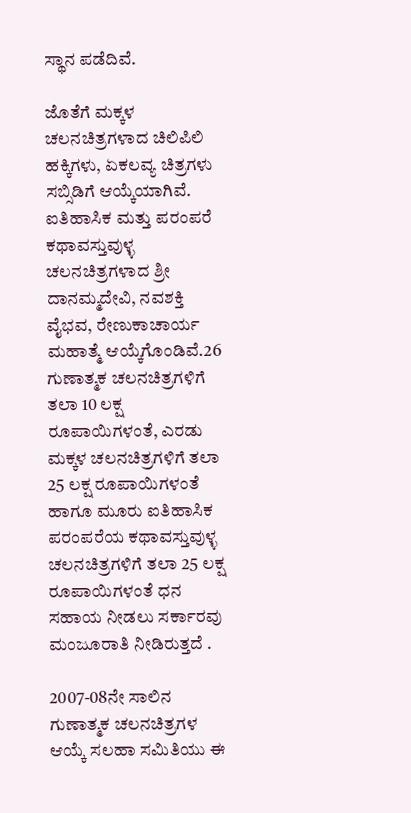ಸ್ಥಾನ ಪಡೆದಿವೆ.

ಜೊತೆಗೆ ಮಕ್ಕಳ ಚಲನಚಿತ್ರಗಳಾದ ಚಿಲಿಪಿಲಿ ಹಕ್ಕಿಗಳು, ಏಕಲವ್ಯ ಚಿತ್ರಗಳು ಸಬ್ಸಿಡಿಗೆ ಆಯ್ಕೆಯಾಗಿವೆ. ಐತಿಹಾಸಿಕ ಮತ್ತು ಪರಂಪರೆ ಕಥಾವಸ್ತುವುಳ್ಳ ಚಲನಚಿತ್ರಗಳಾದ ಶ್ರೀ ದಾನಮ್ಮದೇವಿ, ನವಶಕ್ತಿ ವೈಭವ, ರೇಣುಕಾಚಾರ್ಯ ಮಹಾತ್ಮೆ ಆಯ್ಕೆಗೊಂಡಿವೆ.26 ಗುಣಾತ್ಮಕ ಚಲನಚಿತ್ರಗಳಿಗೆ ತಲಾ 10 ಲಕ್ಷ ರೂಪಾಯಿಗಳಂತೆ, ಎರಡು ಮಕ್ಕಳ ಚಲನಚಿತ್ರಗಳಿಗೆ ತಲಾ 25 ಲಕ್ಷ ರೂಪಾಯಿಗಳಂತೆ ಹಾಗೂ ಮೂರು ಐತಿಹಾಸಿಕ ಪರಂಪರೆಯ ಕಥಾವಸ್ತುವುಳ್ಳ ಚಲನಚಿತ್ರಗಳಿಗೆ ತಲಾ 25 ಲಕ್ಷ ರೂಪಾಯಿಗಳಂತೆ ಧನ ಸಹಾಯ ನೀಡಲು ಸರ್ಕಾರವು ಮಂಜೂರಾತಿ ನೀಡಿರುತ್ತದೆ .

2007-08ನೇ ಸಾಲಿನ ಗುಣಾತ್ಮಕ ಚಲನಚಿತ್ರಗಳ ಆಯ್ಕೆ ಸಲಹಾ ಸಮಿತಿಯು ಈ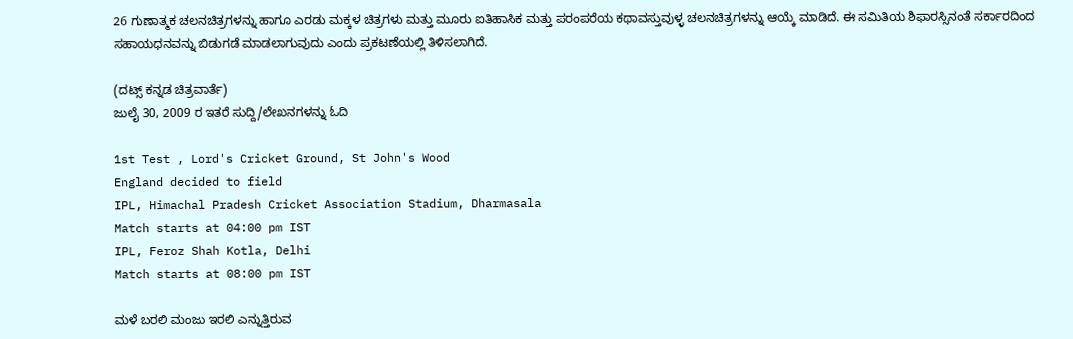26 ಗುಣಾತ್ಮಕ ಚಲನಚಿತ್ರಗಳನ್ನು ಹಾಗೂ ಎರಡು ಮಕ್ಕಳ ಚಿತ್ರಗಳು ಮತ್ತು ಮೂರು ಐತಿಹಾಸಿಕ ಮತ್ತು ಪರಂಪರೆಯ ಕಥಾವಸ್ತುವುಳ್ಳ ಚಲನಚಿತ್ರಗಳನ್ನು ಆಯ್ಕೆ ಮಾಡಿದೆ. ಈ ಸಮಿತಿಯ ಶಿಫಾರಸ್ಸಿನಂತೆ ಸರ್ಕಾರದಿಂದ ಸಹಾಯಧನವನ್ನು ಬಿಡುಗಡೆ ಮಾಡಲಾಗುವುದು ಎಂದು ಪ್ರಕಟಣೆಯಲ್ಲಿ ತಿಳಿಸಲಾಗಿದೆ.

(ದಟ್ಸ್ ಕನ್ನಡ ಚಿತ್ರವಾರ್ತೆ)
ಜುಲೈ 30, 2009 ರ ಇತರೆ ಸುದ್ದಿ/ಲೇಖನಗಳನ್ನು ಓದಿ

1st Test , Lord's Cricket Ground, St John's Wood
England decided to field
IPL, Himachal Pradesh Cricket Association Stadium, Dharmasala
Match starts at 04:00 pm IST
IPL, Feroz Shah Kotla, Delhi
Match starts at 08:00 pm IST

ಮಳೆ ಬರಲಿ ಮಂಜು ಇರಲಿ ಎನ್ನುತ್ತಿರುವ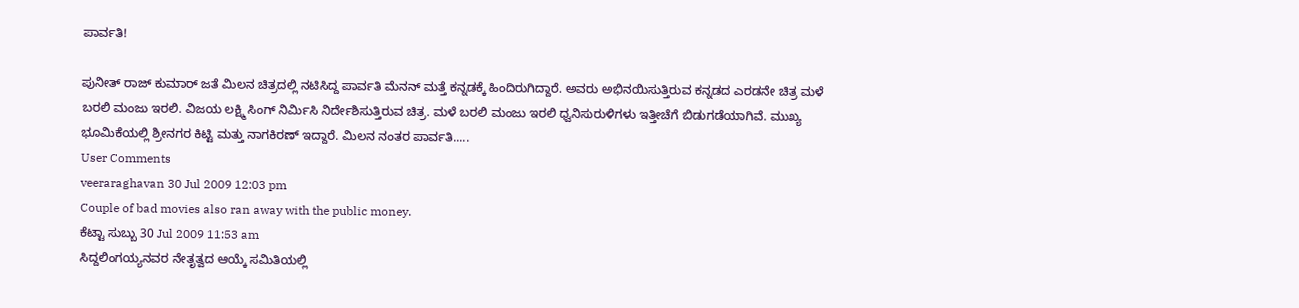ಪಾರ್ವತಿ!

ಪುನೀತ್ ರಾಜ್ ಕುಮಾರ್ ಜತೆ ಮಿಲನ ಚಿತ್ರದಲ್ಲಿ ನಟಿಸಿದ್ದ ಪಾರ್ವತಿ ಮೆನನ್ ಮತ್ತೆ ಕನ್ನಡಕ್ಕೆ ಹಿಂದಿರುಗಿದ್ದಾರೆ. ಅವರು ಅಭಿನಯಿಸುತ್ತಿರುವ ಕನ್ನಡದ ಎರಡನೇ ಚಿತ್ರ ಮಳೆ ಬರಲಿ ಮಂಜು ಇರಲಿ. ವಿಜಯ ಲಕ್ಷ್ಮಿ ಸಿಂಗ್ ನಿರ್ಮಿಸಿ ನಿರ್ದೇಶಿಸುತ್ತಿರುವ ಚಿತ್ರ. ಮಳೆ ಬರಲಿ ಮಂಜು ಇರಲಿ ಧ್ವನಿಸುರುಳಿಗಳು ಇತ್ತೀಚೆಗೆ ಬಿಡುಗಡೆಯಾಗಿವೆ. ಮುಖ್ಯ ಭೂಮಿಕೆಯಲ್ಲಿ ಶ್ರೀನಗರ ಕಿಟ್ಟಿ ಮತ್ತು ನಾಗಕಿರಣ್ ಇದ್ದಾರೆ. ಮಿಲನ ನಂತರ ಪಾರ್ವತಿ.....
User Comments
veeraraghavan 30 Jul 2009 12:03 pm
Couple of bad movies also ran away with the public money.
ಕೆಟ್ಟಾ ಸುಬ್ಬು 30 Jul 2009 11:53 am
ಸಿದ್ದಲಿಂಗಯ್ಯನವರ ನೇತೃತ್ವದ ಆಯ್ಕೆ ಸಮಿತಿಯಲ್ಲಿ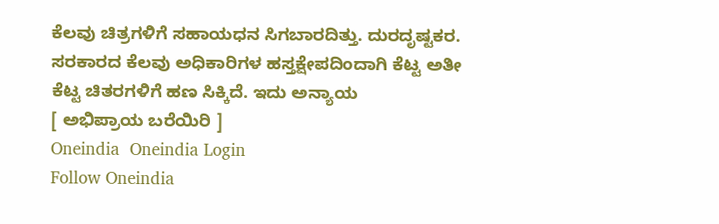ಕೆಲವು ಚಿತ್ರಗಳಿಗೆ ಸಹಾಯಧನ ಸಿಗಬಾರದಿತ್ತು. ದುರದೃಷ್ಟಕರ. ಸರಕಾರದ ಕೆಲವು ಅಧಿಕಾರಿಗಳ ಹಸ್ತಕ್ಷೇಪದಿಂದಾಗಿ ಕೆಟ್ಟ ಅತೀ ಕೆಟ್ಟ ಚಿತರಗಳಿಗೆ ಹಣ ಸಿಕ್ಕಿದೆ. ಇದು ಅನ್ಯಾಯ
[ ಅಭಿಪ್ರಾಯ ಬರೆಯಿರಿ ]
Oneindia  Oneindia Login
Follow Oneindia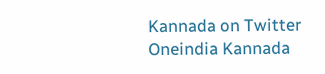Kannada on Twitter
Oneindia Kannada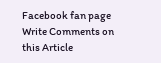Facebook fan page
Write Comments on this Article